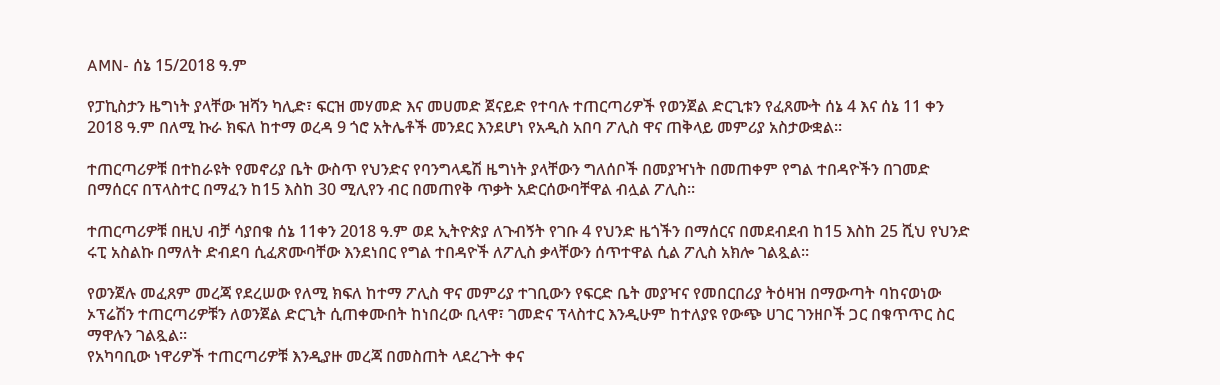AMN- ሰኔ 15/2018 ዓ.ም

የፓኪስታን ዜግነት ያላቸው ዝሻን ካሊድ፣ ፍርዝ መሃመድ እና መሀመድ ጀናይድ የተባሉ ተጠርጣሪዎች የወንጀል ድርጊቱን የፈጸሙት ሰኔ 4 እና ሰኔ 11 ቀን 2018 ዓ.ም በለሚ ኩራ ክፍለ ከተማ ወረዳ 9 ጎሮ አትሌቶች መንደር እንደሆነ የአዲስ አበባ ፖሊስ ዋና ጠቅላይ መምሪያ አስታውቋል፡፡

ተጠርጣሪዎቹ በተከራዩት የመኖሪያ ቤት ውስጥ የህንድና የባንግላዴሽ ዜግነት ያላቸውን ግለሰቦች በመያዣነት በመጠቀም የግል ተበዳዮችን በገመድ በማሰርና በፕላስተር በማፈን ከ15 እስከ 30 ሚሊየን ብር በመጠየቅ ጥቃት አድርሰውባቸዋል ብሏል ፖሊስ።

ተጠርጣሪዎቹ በዚህ ብቻ ሳያበቁ ሰኔ 11ቀን 2018 ዓ.ም ወደ ኢትዮጵያ ለጉብኝት የገቡ 4 የህንድ ዜጎችን በማሰርና በመደብደብ ከ15 እስከ 25 ሺህ የህንድ ሩፒ አስልኩ በማለት ድብደባ ሲፈጽሙባቸው እንደነበር የግል ተበዳዮች ለፖሊስ ቃላቸውን ሰጥተዋል ሲል ፖሊስ አክሎ ገልጿል።

የወንጀሉ መፈጸም መረጃ የደረሠው የለሚ ክፍለ ከተማ ፖሊስ ዋና መምሪያ ተገቢውን የፍርድ ቤት መያዣና የመበርበሪያ ትዕዛዝ በማውጣት ባከናወነው ኦፕሬሽን ተጠርጣሪዎቹን ለወንጀል ድርጊት ሲጠቀሙበት ከነበረው ቢላዋ፣ ገመድና ፕላስተር እንዲሁም ከተለያዩ የውጭ ሀገር ገንዘቦች ጋር በቁጥጥር ስር ማዋሉን ገልጿል፡፡
የአካባቢው ነዋሪዎች ተጠርጣሪዎቹ እንዲያዙ መረጃ በመስጠት ላደረጉት ቀና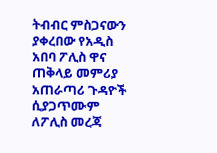ትብብር ምስጋናውን ያቀረበው የአዲስ አበባ ፖሊስ ዋና ጠቅላይ መምሪያ አጠራጣሪ ጉዳዮች ሲያጋጥሙም ለፖሊስ መረጃ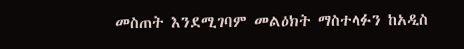መስጠት እንደሚገባም መልዕክት ማስተላፉን ከአዲስ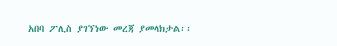አበባ ፖሊስ ያገኘነው መረጃ ያመላክታል፡፡